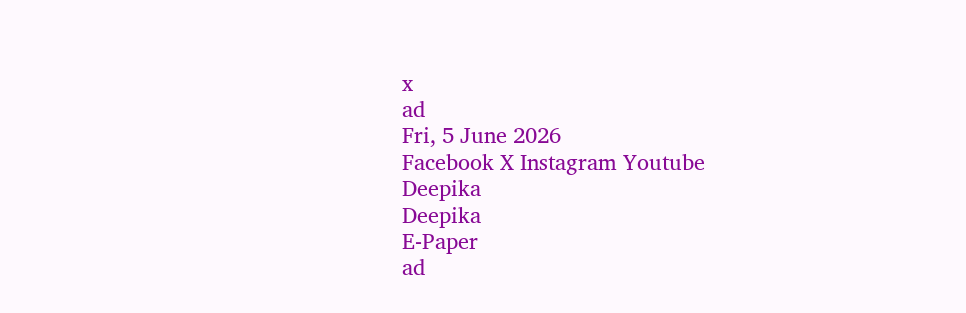x
ad
Fri, 5 June 2026
Facebook X Instagram Youtube
Deepika
Deepika
E-Paper
ad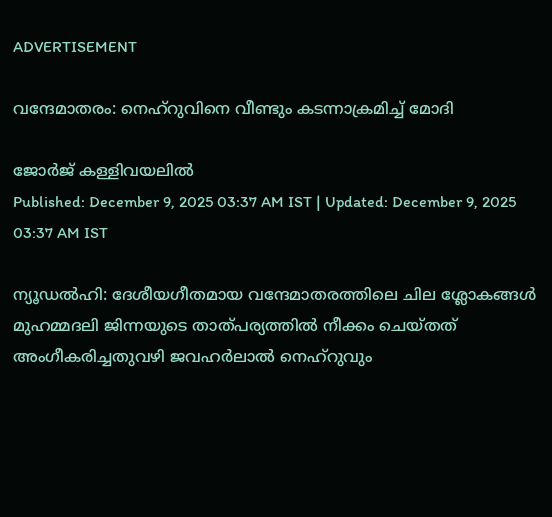ADVERTISEMENT

വന്ദേമാതരം: നെഹ്റുവിനെ വീണ്ടും കടന്നാക്രമിച്ച് മോദി

ജോർജ് കള്ളിവയലിൽ
Published: December 9, 2025 03:37 AM IST | Updated: December 9, 2025 03:37 AM IST

ന്യൂഡൽഹി: ദേശീയഗീതമായ വന്ദേമാതരത്തിലെ ചില ശ്ലോകങ്ങൾ മുഹമ്മദലി ജിന്നയുടെ താത്പര്യത്തിൽ നീക്കം ചെയ്തത് അംഗീകരിച്ചതുവഴി ജവഹർലാൽ നെഹ്റുവും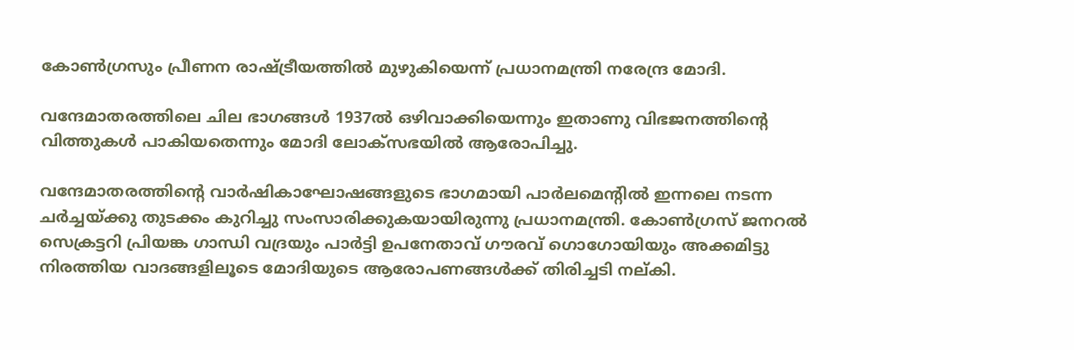കോണ്‍ഗ്രസും പ്രീണന രാഷ്‌ട്രീയത്തിൽ മുഴുകിയെന്ന് പ്രധാനമന്ത്രി നരേന്ദ്ര മോദി.

വന്ദേമാതരത്തിലെ ചില ഭാഗങ്ങൾ 1937ൽ ഒഴിവാക്കിയെന്നും ഇതാണു വിഭജനത്തിന്‍റെ വിത്തുകൾ പാകിയതെന്നും മോദി ലോക്സഭയിൽ ആരോപിച്ചു.

വന്ദേമാതരത്തിന്‍റെ വാർഷികാഘോഷങ്ങളുടെ ഭാഗമായി പാർലമെന്‍റിൽ ഇന്നലെ നടന്ന ചർച്ചയ്ക്കു തുടക്കം കുറിച്ചു സംസാരിക്കുകയായിരുന്നു പ്രധാനമന്ത്രി. കോണ്‍ഗ്രസ് ജനറൽ സെക്രട്ടറി പ്രിയങ്ക ഗാന്ധി വദ്രയും പാർട്ടി ഉപനേതാവ് ഗൗരവ് ഗൊഗോയിയും അക്കമിട്ടു നിരത്തിയ വാദങ്ങളിലൂടെ മോദിയുടെ ആരോപണങ്ങൾ‌ക്ക് തിരിച്ചടി നല്കി.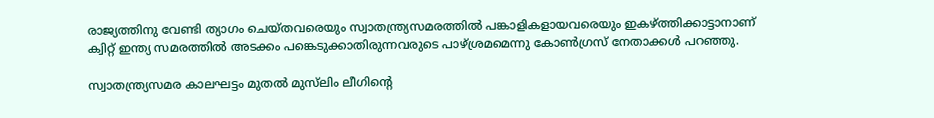രാജ്യത്തിനു വേണ്ടി ത്യാഗം ചെയ്തവരെയും സ്വാതന്ത്ര്യസമരത്തിൽ പങ്കാളികളായവരെയും ഇകഴ്ത്തിക്കാട്ടാനാണ് ക്വിറ്റ് ഇന്ത്യ സമരത്തിൽ അടക്കം പങ്കെടുക്കാതിരുന്നവരുടെ പാഴ്ശ്രമമെന്നു കോണ്‍ഗ്രസ് നേതാക്കൾ പറഞ്ഞു.

സ്വാതന്ത്ര്യസമര കാലഘട്ടം മുതൽ മുസ്‌ലിം ലീഗിന്‍റെ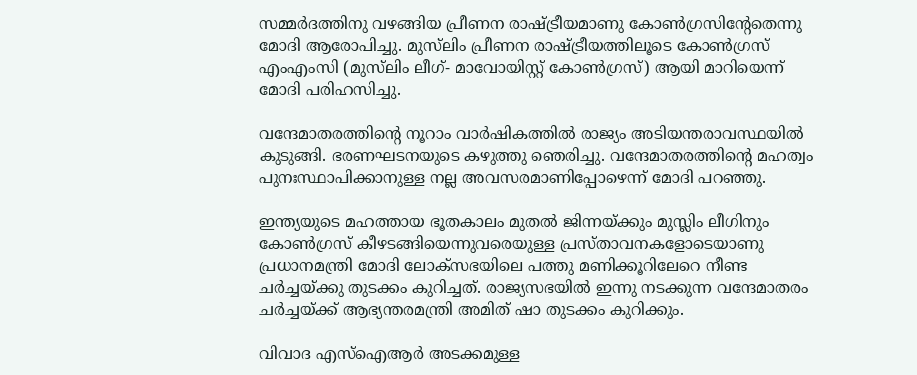സമ്മർദത്തിനു വഴങ്ങിയ പ്രീണന രാഷ്‌ട്രീയമാണു കോണ്‍ഗ്രസിന്‍റേതെന്നു മോദി ആരോപിച്ചു. മുസ്‌ലിം പ്രീണന രാഷ്‌ട്രീയത്തിലൂടെ കോണ്‍ഗ്രസ് എംഎംസി (മുസ്‌ലിം ലീഗ്- മാവോയിസ്റ്റ് കോണ്‍ഗ്രസ്) ആയി മാറിയെന്ന് മോദി പരിഹസിച്ചു.

വന്ദേമാതരത്തിന്‍റെ നൂറാം വാർഷികത്തിൽ രാജ്യം അടിയന്തരാവസ്ഥയിൽ കുടുങ്ങി. ഭരണഘടനയുടെ കഴുത്തു ഞെരിച്ചു. വന്ദേമാതരത്തിന്‍റെ മഹത്വം പുനഃസ്ഥാപിക്കാനുള്ള നല്ല അവസരമാണിപ്പോഴെന്ന് മോദി പറഞ്ഞു.

ഇന്ത്യയുടെ മഹത്തായ ഭൂതകാലം മുതൽ ജിന്നയ്ക്കും മുസ്ലിം ലീഗിനും കോണ്‍ഗ്രസ് കീഴടങ്ങിയെന്നുവരെയുള്ള പ്രസ്താവനകളോടെയാണു പ്രധാനമന്ത്രി മോദി ലോക്സഭയിലെ പത്തു മണിക്കൂറിലേറെ നീണ്ട ചർച്ചയ്ക്കു തുടക്കം കുറിച്ചത്. രാജ്യസഭയിൽ ഇന്നു നടക്കുന്ന വന്ദേമാതരം ചർച്ചയ്ക്ക് ആഭ്യന്തരമന്ത്രി അമിത് ഷാ തുടക്കം കുറിക്കും.

വിവാദ എസ്ഐആർ അടക്കമുള്ള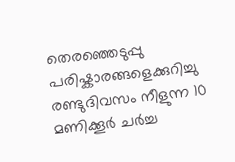തെരഞ്ഞെടുപ്പു പരിഷ്കാരങ്ങളെക്കുറിച്ചു രണ്ടുദിവസം നീളുന്ന 10 മണിക്കൂർ ചർച്ച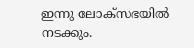ഇന്നു ലോക്സഭയിൽ നടക്കും.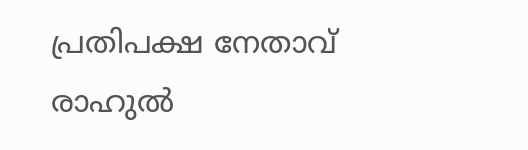പ്രതിപക്ഷ നേതാവ് രാഹുൽ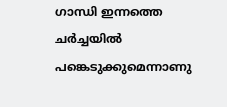ഗാന്ധി ഇന്നത്തെ ചർച്ചയിൽ പങ്കെടുക്കുമെന്നാണു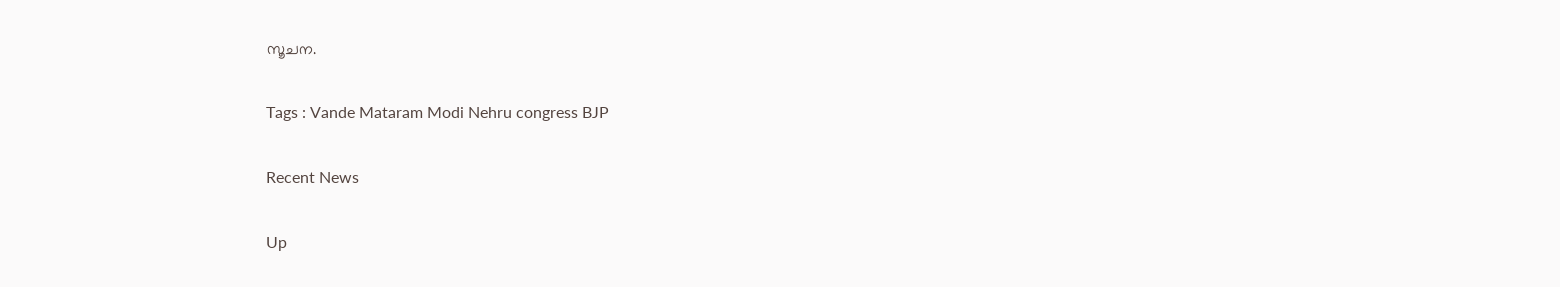സൂചന.

Tags : Vande Mataram Modi Nehru congress BJP

Recent News

Up